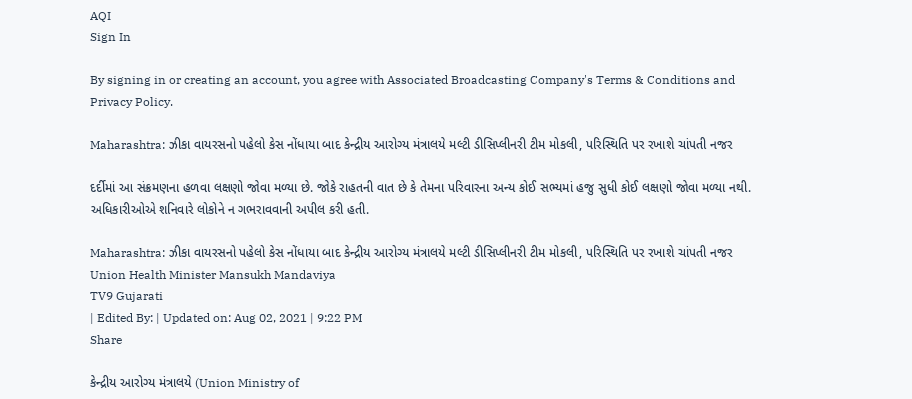AQI
Sign In

By signing in or creating an account, you agree with Associated Broadcasting Company's Terms & Conditions and Privacy Policy.

Maharashtra: ઝીકા વાયરસનો પહેલો કેસ નોંધાયા બાદ કેન્દ્રીય આરોગ્ય મંત્રાલયે મલ્ટી ડીસિપ્લીનરી ટીમ મોકલી, પરિસ્થિતિ પર રખાશે ચાંપતી નજર

દર્દીમાં આ સંક્રમણના હળવા લક્ષણો જોવા મળ્યા છે. જોકે રાહતની વાત છે કે તેમના પરિવારના અન્ય કોઈ સભ્યમાં હજુ સુધી કોઈ લક્ષણો જોવા મળ્યા નથી. અધિકારીઓએ શનિવારે લોકોને ન ગભરાવવાની અપીલ કરી હતી.

Maharashtra: ઝીકા વાયરસનો પહેલો કેસ નોંધાયા બાદ કેન્દ્રીય આરોગ્ય મંત્રાલયે મલ્ટી ડીસિપ્લીનરી ટીમ મોકલી, પરિસ્થિતિ પર રખાશે ચાંપતી નજર
Union Health Minister Mansukh Mandaviya
TV9 Gujarati
| Edited By: | Updated on: Aug 02, 2021 | 9:22 PM
Share

કેન્દ્રીય આરોગ્ય મંત્રાલયે (Union Ministry of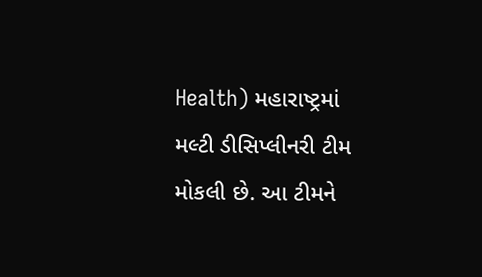Health) મહારાષ્ટ્રમાં મલ્ટી ડીસિપ્લીનરી ટીમ મોકલી છે. આ ટીમને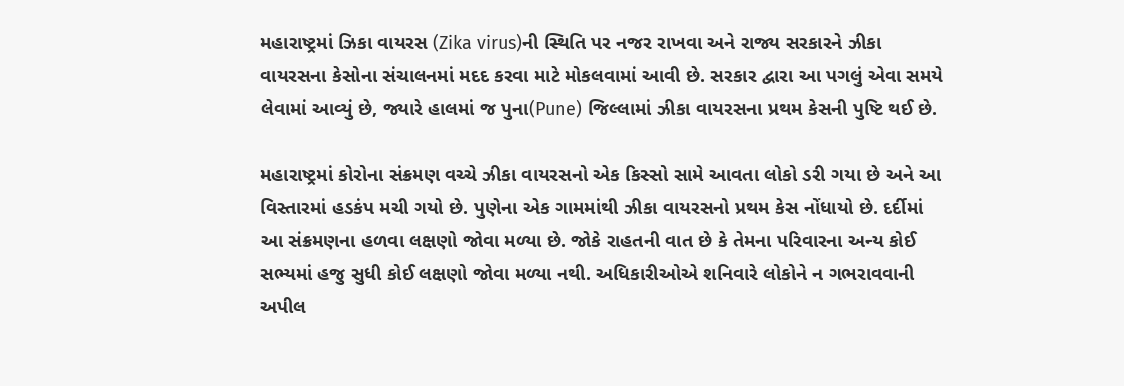મહારાષ્ટ્રમાં ઝિકા વાયરસ (Zika virus)ની સ્થિતિ પર નજર રાખવા અને રાજ્ય સરકારને ઝીકા વાયરસના કેસોના સંચાલનમાં મદદ કરવા માટે મોકલવામાં આવી છે. સરકાર દ્વારા આ પગલું એવા સમયે લેવામાં આવ્યું છે, જ્યારે હાલમાં જ પુના(Pune) જિલ્લામાં ઝીકા વાયરસના પ્રથમ કેસની પુષ્ટિ થઈ છે.

મહારાષ્ટ્રમાં કોરોના સંક્રમણ વચ્ચે ઝીકા વાયરસનો એક કિસ્સો સામે આવતા લોકો ડરી ગયા છે અને આ વિસ્તારમાં હડકંપ મચી ગયો છે. પુણેના એક ગામમાંથી ઝીકા વાયરસનો પ્રથમ કેસ નોંધાયો છે. દર્દીમાં આ સંક્રમણના હળવા લક્ષણો જોવા મળ્યા છે. જોકે રાહતની વાત છે કે તેમના પરિવારના અન્ય કોઈ સભ્યમાં હજુ સુધી કોઈ લક્ષણો જોવા મળ્યા નથી. અધિકારીઓએ શનિવારે લોકોને ન ગભરાવવાની અપીલ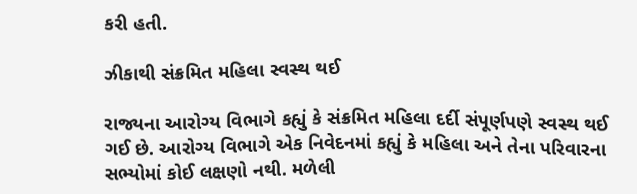કરી હતી.

ઝીકાથી સંક્રમિત મહિલા સ્વસ્થ થઈ

રાજ્યના આરોગ્ય વિભાગે કહ્યું કે સંક્રમિત મહિલા દર્દી સંપૂર્ણપણે સ્વસ્થ થઈ ગઈ છે. આરોગ્ય વિભાગે એક નિવેદનમાં કહ્યું કે મહિલા અને તેના પરિવારના સભ્યોમાં કોઈ લક્ષણો નથી. મળેલી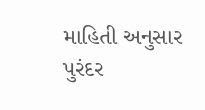માહિતી અનુસાર પુરંદર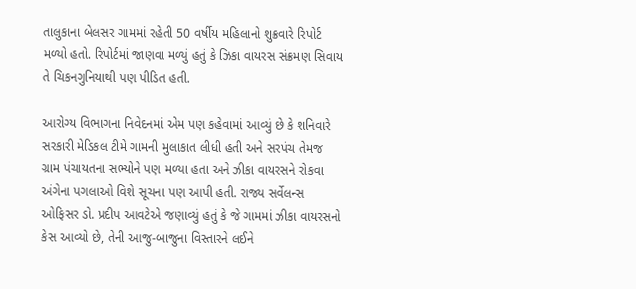તાલુકાના બેલસર ગામમાં રહેતી 50 વર્ષીય મહિલાનો શુક્રવારે રિપોર્ટ મળ્યો હતો. રિપોર્ટમાં જાણવા મળ્યું હતું કે ઝિકા વાયરસ સંક્રમણ સિવાય તે ચિકનગુનિયાથી પણ પીડિત હતી.

આરોગ્ય વિભાગના નિવેદનમાં એમ પણ કહેવામાં આવ્યું છે કે શનિવારે સરકારી મેડિકલ ટીમે ગામની મુલાકાત લીધી હતી અને સરપંચ તેમજ ગ્રામ પંચાયતના સભ્યોને પણ મળ્યા હતા અને ઝીકા વાયરસને રોકવા અંગેના પગલાઓ વિશે સૂચના પણ આપી હતી. રાજ્ય સર્વેલન્સ ઓફિસર ડો. પ્રદીપ આવટેએ જણાવ્યું હતું કે જે ગામમાં ઝીકા વાયરસનો કેસ આવ્યો છે, તેની આજુ-બાજુના વિસ્તારને લઈને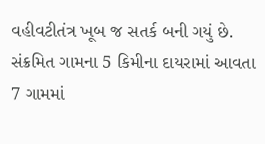વહીવટીતંત્ર ખૂબ જ સતર્ક બની ગયું છે. સંક્રમિત ગામના 5 કિમીના દાયરામાં આવતા 7 ગામમાં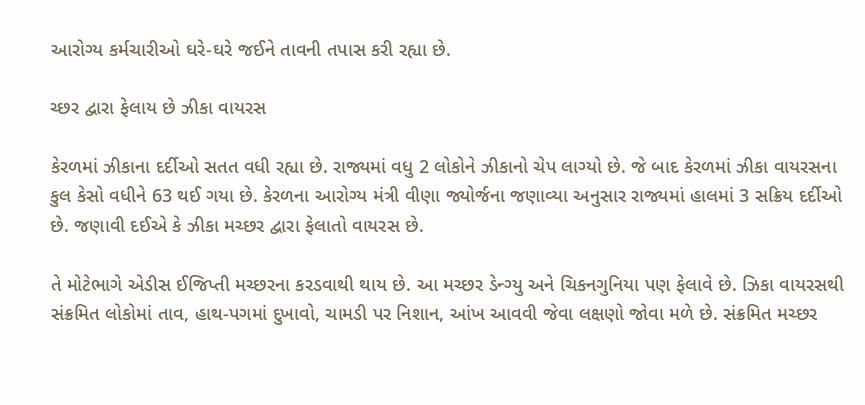આરોગ્ય કર્મચારીઓ ઘરે-ઘરે જઈને તાવની તપાસ કરી રહ્યા છે.

ચ્છર દ્વારા ફેલાય છે ઝીકા વાયરસ

કેરળમાં ઝીકાના દર્દીઓ સતત વધી રહ્યા છે. રાજ્યમાં વધુ 2 લોકોને ઝીકાનો ચેપ લાગ્યો છે. જે બાદ કેરળમાં ઝીકા વાયરસના કુલ કેસો વધીને 63 થઈ ગયા છે. કેરળના આરોગ્ય મંત્રી વીણા જ્યોર્જના જણાવ્યા અનુસાર રાજ્યમાં હાલમાં 3 સક્રિય દર્દીઓ છે. જણાવી દઈએ કે ઝીકા મચ્છર દ્વારા ફેલાતો વાયરસ છે.

તે મોટેભાગે એડીસ ઈજિપ્તી મચ્છરના કરડવાથી થાય છે. આ મચ્છર ડેન્ગ્યુ અને ચિકનગુનિયા પણ ફેલાવે છે. ઝિકા વાયરસથી સંક્રમિત લોકોમાં તાવ, હાથ-પગમાં દુખાવો, ચામડી પર નિશાન, આંખ આવવી જેવા લક્ષણો જોવા મળે છે. સંક્રમિત મચ્છર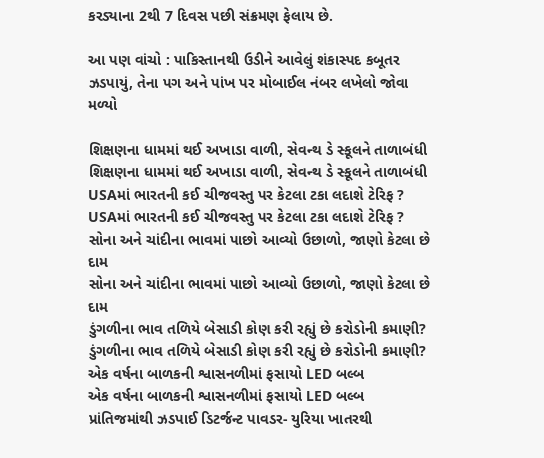કરડ્યાના 2થી 7 દિવસ પછી સંક્રમણ ફેલાય છે.

આ પણ વાંચો : પાકિસ્તાનથી ઉડીને આવેલું શંકાસ્પદ કબૂતર ઝડપાયું, તેના પગ અને પાંખ પર મોબાઈલ નંબર લખેલો જોવા મળ્યો

શિક્ષણના ધામમાં થઈ અખાડા વાળી, સેવન્થ ડે સ્કૂલને તાળાબંધી
શિક્ષણના ધામમાં થઈ અખાડા વાળી, સેવન્થ ડે સ્કૂલને તાળાબંધી
USAમાં ભારતની કઈ ચીજવસ્તુ પર કેટલા ટકા લદાશે ટેરિફ ?
USAમાં ભારતની કઈ ચીજવસ્તુ પર કેટલા ટકા લદાશે ટેરિફ ?
સોના અને ચાંદીના ભાવમાં પાછો આવ્યો ઉછાળો, જાણો કેટલા છે દામ
સોના અને ચાંદીના ભાવમાં પાછો આવ્યો ઉછાળો, જાણો કેટલા છે દામ
ડુંગળીના ભાવ તળિયે બેસાડી કોણ કરી રહ્યું છે કરોડોની કમાણી?
ડુંગળીના ભાવ તળિયે બેસાડી કોણ કરી રહ્યું છે કરોડોની કમાણી?
એક વર્ષના બાળકની શ્વાસનળીમાં ફસાયો LED બલ્બ
એક વર્ષના બાળકની શ્વાસનળીમાં ફસાયો LED બલ્બ
પ્રાંતિજમાંથી ઝડપાઈ ડિટર્જન્ટ પાવડર- યુરિયા ખાતરથી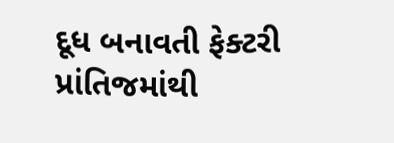દૂધ બનાવતી ફેક્ટરી
પ્રાંતિજમાંથી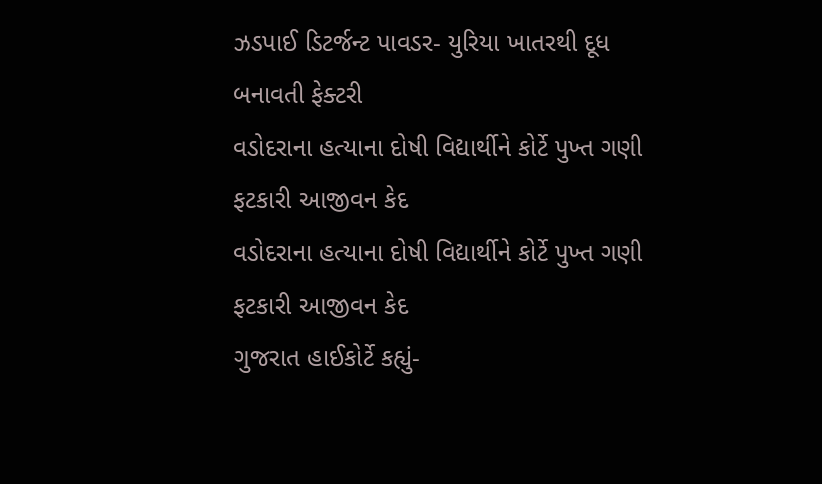ઝડપાઈ ડિટર્જન્ટ પાવડર- યુરિયા ખાતરથી દૂધ બનાવતી ફેક્ટરી
વડોદરાના હત્યાના દોષી વિદ્યાર્થીને કોર્ટે પુખ્ત ગણી ફટકારી આજીવન કેદ
વડોદરાના હત્યાના દોષી વિદ્યાર્થીને કોર્ટે પુખ્ત ગણી ફટકારી આજીવન કેદ
ગુજરાત હાઈકોર્ટે કહ્યું-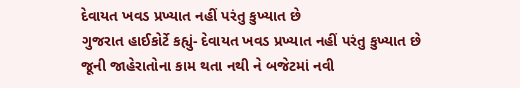દેવાયત ખવડ પ્રખ્યાત નહીં પરંતુ કુખ્યાત છે
ગુજરાત હાઈકોર્ટે કહ્યું- દેવાયત ખવડ પ્રખ્યાત નહીં પરંતુ કુખ્યાત છે
જૂની જાહેરાતોના કામ થતા નથી ને બજેટમાં નવી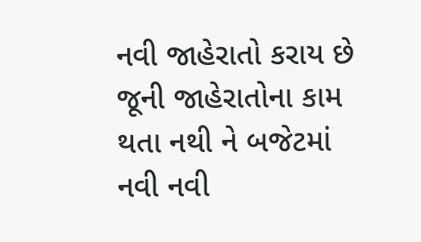નવી જાહેરાતો કરાય છે
જૂની જાહેરાતોના કામ થતા નથી ને બજેટમાં નવી નવી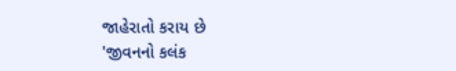જાહેરાતો કરાય છે
'જીવનનો કલંક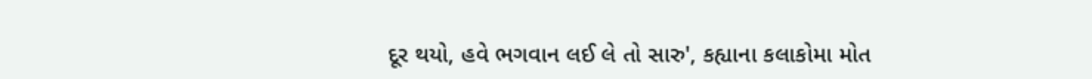દૂર થયો, હવે ભગવાન લઈ લે તો સારુ', કહ્યાના કલાકોમા મોત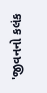'જીવનનો કલંક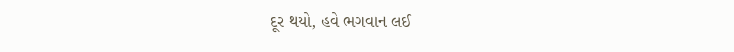દૂર થયો, હવે ભગવાન લઈ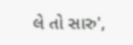લે તો સારુ',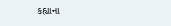કહ્યાના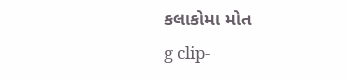કલાકોમા મોત
g clip-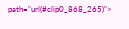path="url(#clip0_868_265)">